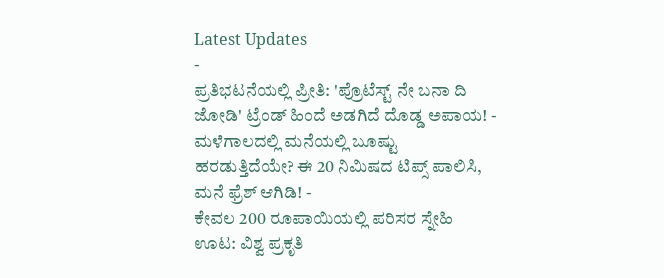Latest Updates
-
ಪ್ರತಿಭಟನೆಯಲ್ಲಿ ಪ್ರೀತಿ: 'ಪ್ರೊಟೆಸ್ಟ್ ನೇ ಬನಾ ದಿ ಜೋಡಿ' ಟ್ರೆಂಡ್ ಹಿಂದೆ ಅಡಗಿದೆ ದೊಡ್ಡ ಅಪಾಯ! -
ಮಳೆಗಾಲದಲ್ಲಿ ಮನೆಯಲ್ಲಿ ಬೂಷ್ಟು ಹರಡುತ್ತಿದೆಯೇ? ಈ 20 ನಿಮಿಷದ ಟಿಪ್ಸ್ ಪಾಲಿಸಿ, ಮನೆ ಫ್ರೆಶ್ ಆಗಿಡಿ! -
ಕೇವಲ 200 ರೂಪಾಯಿಯಲ್ಲಿ ಪರಿಸರ ಸ್ನೇಹಿ ಊಟ: ವಿಶ್ವ ಪ್ರಕೃತಿ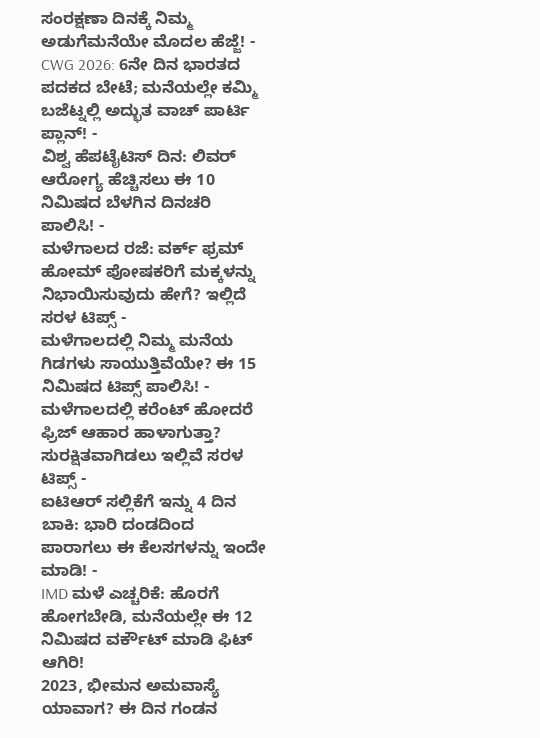ಸಂರಕ್ಷಣಾ ದಿನಕ್ಕೆ ನಿಮ್ಮ ಅಡುಗೆಮನೆಯೇ ಮೊದಲ ಹೆಜ್ಜೆ! -
CWG 2026: 6ನೇ ದಿನ ಭಾರತದ ಪದಕದ ಬೇಟೆ; ಮನೆಯಲ್ಲೇ ಕಮ್ಮಿ ಬಜೆಟ್ನಲ್ಲಿ ಅದ್ಭುತ ವಾಚ್ ಪಾರ್ಟಿ ಪ್ಲಾನ್! -
ವಿಶ್ವ ಹೆಪಟೈಟಿಸ್ ದಿನ: ಲಿವರ್ ಆರೋಗ್ಯ ಹೆಚ್ಚಿಸಲು ಈ 10 ನಿಮಿಷದ ಬೆಳಗಿನ ದಿನಚರಿ ಪಾಲಿಸಿ! -
ಮಳೆಗಾಲದ ರಜೆ: ವರ್ಕ್ ಫ್ರಮ್ ಹೋಮ್ ಪೋಷಕರಿಗೆ ಮಕ್ಕಳನ್ನು ನಿಭಾಯಿಸುವುದು ಹೇಗೆ? ಇಲ್ಲಿದೆ ಸರಳ ಟಿಪ್ಸ್ -
ಮಳೆಗಾಲದಲ್ಲಿ ನಿಮ್ಮ ಮನೆಯ ಗಿಡಗಳು ಸಾಯುತ್ತಿವೆಯೇ? ಈ 15 ನಿಮಿಷದ ಟಿಪ್ಸ್ ಪಾಲಿಸಿ! -
ಮಳೆಗಾಲದಲ್ಲಿ ಕರೆಂಟ್ ಹೋದರೆ ಫ್ರಿಜ್ ಆಹಾರ ಹಾಳಾಗುತ್ತಾ? ಸುರಕ್ಷಿತವಾಗಿಡಲು ಇಲ್ಲಿವೆ ಸರಳ ಟಿಪ್ಸ್ -
ಐಟಿಆರ್ ಸಲ್ಲಿಕೆಗೆ ಇನ್ನು 4 ದಿನ ಬಾಕಿ: ಭಾರಿ ದಂಡದಿಂದ ಪಾರಾಗಲು ಈ ಕೆಲಸಗಳನ್ನು ಇಂದೇ ಮಾಡಿ! -
IMD ಮಳೆ ಎಚ್ಚರಿಕೆ: ಹೊರಗೆ ಹೋಗಬೇಡಿ, ಮನೆಯಲ್ಲೇ ಈ 12 ನಿಮಿಷದ ವರ್ಕೌಟ್ ಮಾಡಿ ಫಿಟ್ ಆಗಿರಿ!
2023, ಭೀಮನ ಅಮವಾಸ್ಯೆ ಯಾವಾಗ? ಈ ದಿನ ಗಂಡನ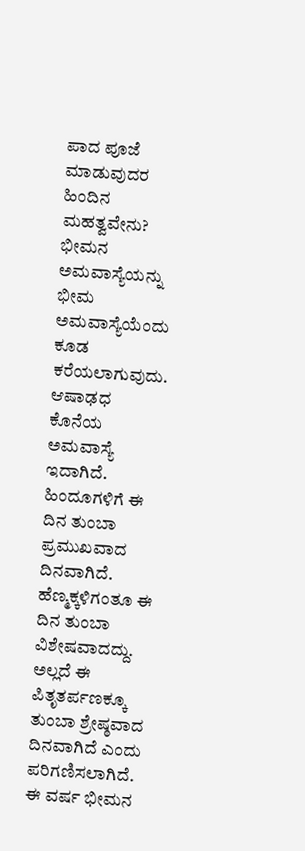ಪಾದ ಪೂಜೆ ಮಾಡುವುದರ ಹಿಂದಿನ ಮಹತ್ವವೇನು?
ಭೀಮನ ಅಮವಾಸ್ಯೆಯನ್ನು ಭೀಮ ಅಮವಾಸ್ಯೆಯೆಂದು ಕೂಡ ಕರೆಯಲಾಗುವುದು. ಆಷಾಢಧ ಕೊನೆಯ ಅಮವಾಸ್ಯೆ ಇದಾಗಿದೆ. ಹಿಂದೂಗಳಿಗೆ ಈ ದಿನ ತುಂಬಾ ಪ್ರಮುಖವಾದ ದಿನವಾಗಿದೆ. ಹೆಣ್ಮಕ್ಕಳಿಗಂತೂ ಈ ದಿನ ತುಂಬಾ ವಿಶೇಷವಾದದ್ದು. ಅಲ್ಲದೆ ಈ ಪಿತೃತರ್ಪಣಕ್ಕೂ ತುಂಬಾ ಶ್ರೇಷ್ಠವಾದ ದಿನವಾಗಿದೆ ಎಂದು ಪರಿಗಣಿಸಲಾಗಿದೆ.
ಈ ವರ್ಷ ಭೀಮನ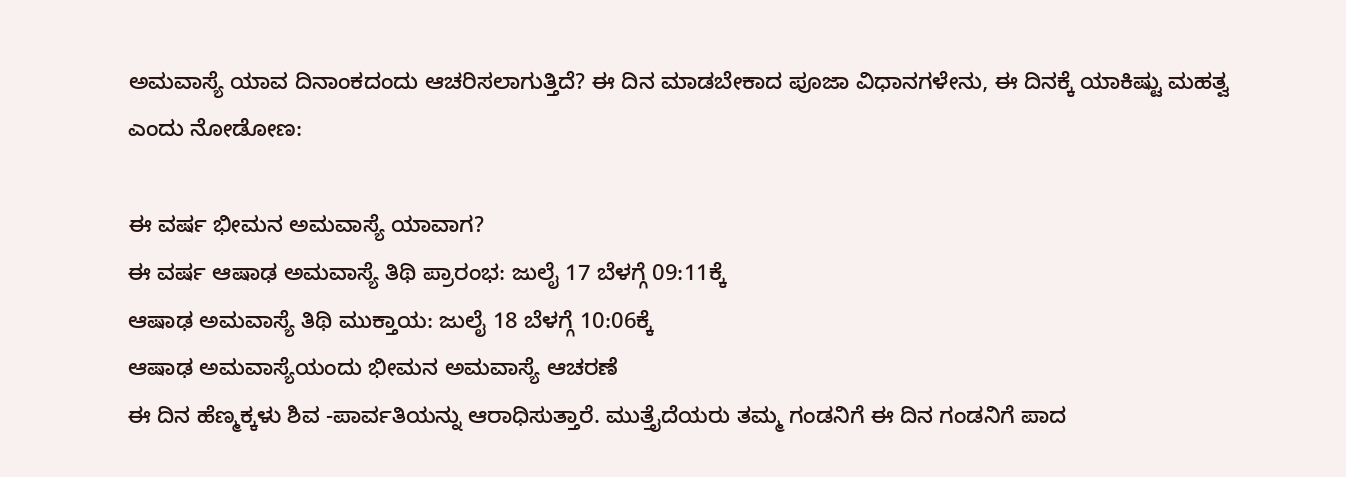ಅಮವಾಸ್ಯೆ ಯಾವ ದಿನಾಂಕದಂದು ಆಚರಿಸಲಾಗುತ್ತಿದೆ? ಈ ದಿನ ಮಾಡಬೇಕಾದ ಪೂಜಾ ವಿಧಾನಗಳೇನು, ಈ ದಿನಕ್ಕೆ ಯಾಕಿಷ್ಟು ಮಹತ್ವ ಎಂದು ನೋಡೋಣ:

ಈ ವರ್ಷ ಭೀಮನ ಅಮವಾಸ್ಯೆ ಯಾವಾಗ?
ಈ ವರ್ಷ ಆಷಾಢ ಅಮವಾಸ್ಯೆ ತಿಥಿ ಪ್ರಾರಂಭ: ಜುಲೈ 17 ಬೆಳಗ್ಗೆ 09:11ಕ್ಕೆ
ಆಷಾಢ ಅಮವಾಸ್ಯೆ ತಿಥಿ ಮುಕ್ತಾಯ: ಜುಲೈ 18 ಬೆಳಗ್ಗೆ 10:06ಕ್ಕೆ
ಆಷಾಢ ಅಮವಾಸ್ಯೆಯಂದು ಭೀಮನ ಅಮವಾಸ್ಯೆ ಆಚರಣೆ
ಈ ದಿನ ಹೆಣ್ಮಕ್ಕಳು ಶಿವ -ಪಾರ್ವತಿಯನ್ನು ಆರಾಧಿಸುತ್ತಾರೆ. ಮುತ್ತೈದೆಯರು ತಮ್ಮ ಗಂಡನಿಗೆ ಈ ದಿನ ಗಂಡನಿಗೆ ಪಾದ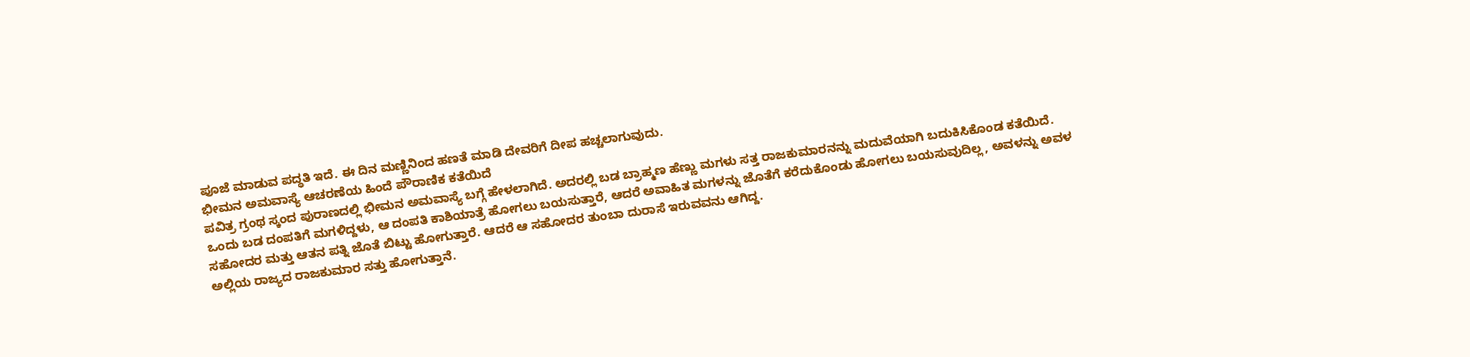ಪೂಜೆ ಮಾಡುವ ಪದ್ಧತಿ ಇದೆ. ಈ ದಿನ ಮಣ್ಣಿನಿಂದ ಹಣತೆ ಮಾಡಿ ದೇವರಿಗೆ ದೀಪ ಹಚ್ಚಲಾಗುವುದು.
ಭೀಮನ ಅಮವಾಸ್ಯೆ ಆಚರಣೆಯ ಹಿಂದೆ ಪೌರಾಣಿಕ ಕತೆಯಿದೆ
ಪವಿತ್ರ ಗ್ರಂಥ ಸ್ಕಂದ ಪುರಾಣದಲ್ಲಿ ಭೀಮನ ಅಮವಾಸ್ಯೆ ಬಗ್ಗೆ ಹೇಳಲಾಗಿದೆ. ಅದರಲ್ಲಿ ಬಡ ಬ್ರಾಹ್ಮಣ ಹೆಣ್ಣು ಮಗಳು ಸತ್ತ ರಾಜಕುಮಾರನನ್ನು ಮದುವೆಯಾಗಿ ಬದುಕಿಸಿಕೊಂಡ ಕತೆಯಿದೆ.
ಒಂದು ಬಡ ದಂಪತಿಗೆ ಮಗಳಿದ್ದಳು, ಆ ದಂಪತಿ ಕಾಶಿಯಾತ್ರೆ ಹೋಗಲು ಬಯಸುತ್ತಾರೆ, ಆದರೆ ಅವಾಹಿತ ಮಗಳನ್ನು ಜೊತೆಗೆ ಕರೆದುಕೊಂಡು ಹೋಗಲು ಬಯಸುವುದಿಲ್ಲ, ಅವಳನ್ನು ಅವಳ ಸಹೋದರ ಮತ್ತು ಆತನ ಪತ್ನಿ ಜೊತೆ ಬಿಟ್ಟು ಹೋಗುತ್ತಾರೆ. ಆದರೆ ಆ ಸಹೋದರ ತುಂಬಾ ದುರಾಸೆ ಇರುವವನು ಆಗಿದ್ದ.
ಅಲ್ಲಿಯ ರಾಜ್ಯದ ರಾಜಕುಮಾರ ಸತ್ತು ಹೋಗುತ್ತಾನೆ.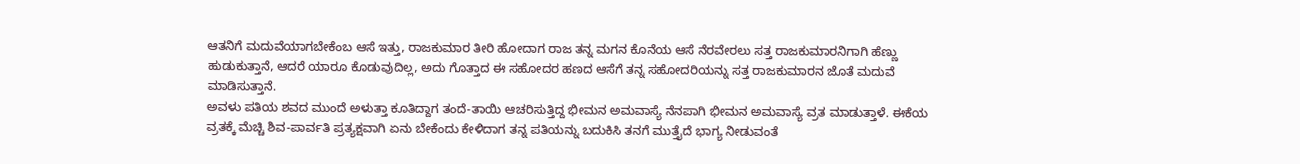ಆತನಿಗೆ ಮದುವೆಯಾಗಬೇಕೆಂಬ ಆಸೆ ಇತ್ತು, ರಾಜಕುಮಾರ ತೀರಿ ಹೋದಾಗ ರಾಜ ತನ್ನ ಮಗನ ಕೊನೆಯ ಆಸೆ ನೆರವೇರಲು ಸತ್ತ ರಾಜಕುಮಾರನಿಗಾಗಿ ಹೆಣ್ಣು ಹುಡುಕುತ್ತಾನೆ, ಆದರೆ ಯಾರೂ ಕೊಡುವುದಿಲ್ಲ, ಅದು ಗೊತ್ತಾದ ಈ ಸಹೋದರ ಹಣದ ಆಸೆಗೆ ತನ್ನ ಸಹೋದರಿಯನ್ನು ಸತ್ತ ರಾಜಕುಮಾರನ ಜೊತೆ ಮದುವೆ ಮಾಡಿಸುತ್ತಾನೆ.
ಅವಳು ಪತಿಯ ಶವದ ಮುಂದೆ ಅಳುತ್ತಾ ಕೂತಿದ್ದಾಗ ತಂದೆ-ತಾಯಿ ಆಚರಿಸುತ್ತಿದ್ದ ಭೀಮನ ಅಮವಾಸ್ಯೆ ನೆನಪಾಗಿ ಭೀಮನ ಅಮವಾಸ್ಯೆ ವ್ರತ ಮಾಡುತ್ತಾಳೆ. ಈಕೆಯ ವ್ರತಕ್ಕೆ ಮೆಚ್ಚಿ ಶಿವ-ಪಾರ್ವತಿ ಪ್ರತ್ಯಕ್ಷವಾಗಿ ಏನು ಬೇಕೆಂದು ಕೇಳಿದಾಗ ತನ್ನ ಪತಿಯನ್ನು ಬದುಕಿಸಿ ತನಗೆ ಮುತ್ತೈದೆ ಭಾಗ್ಯ ನೀಡುವಂತೆ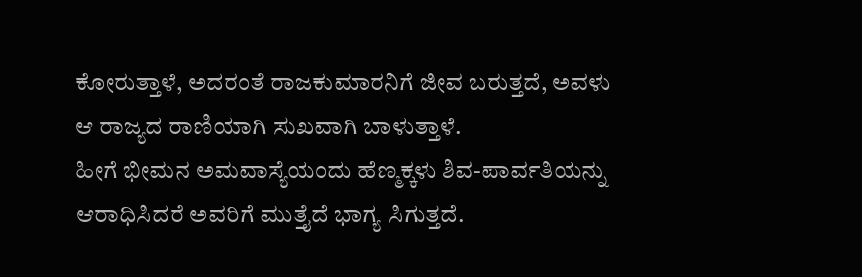ಕೋರುತ್ತಾಳೆ, ಅದರಂತೆ ರಾಜಕುಮಾರನಿಗೆ ಜೀವ ಬರುತ್ತದೆ, ಅವಳು ಆ ರಾಜ್ಯದ ರಾಣಿಯಾಗಿ ಸುಖವಾಗಿ ಬಾಳುತ್ತಾಳೆ.
ಹೀಗೆ ಭೀಮನ ಅಮವಾಸ್ಯೆಯಂದು ಹೆಣ್ಮಕ್ಕಳು ಶಿವ-ಪಾರ್ವತಿಯನ್ನು ಆರಾಧಿಸಿದರೆ ಅವರಿಗೆ ಮುತ್ತೈದೆ ಭಾಗ್ಯ ಸಿಗುತ್ತದೆ.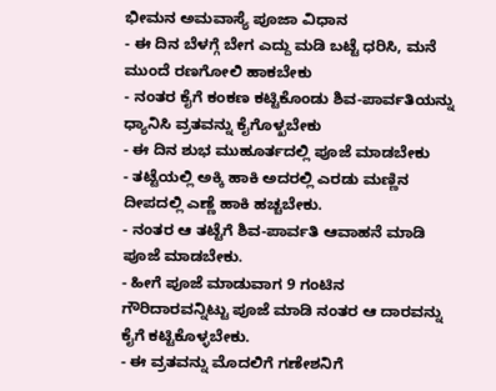ಭೀಮನ ಅಮವಾಸ್ಯೆ ಪೂಜಾ ವಿಧಾನ
- ಈ ದಿನ ಬೆಳಗ್ಗೆ ಬೇಗ ಎದ್ದು ಮಡಿ ಬಟ್ಟೆ ಧರಿಸಿ, ಮನೆ ಮುಂದೆ ರಣಗೋಲಿ ಹಾಕಬೇಕು
- ನಂತರ ಕೈಗೆ ಕಂಕಣ ಕಟ್ಟಿಕೊಂಡು ಶಿವ-ಪಾರ್ವತಿಯನ್ನು ಧ್ಯಾನಿಸಿ ವ್ರತವನ್ನು ಕೈಗೊಳ್ಖಬೇಕು
- ಈ ದಿನ ಶುಭ ಮುಹೂರ್ತದಲ್ಲಿ ಪೂಜೆ ಮಾಡಬೇಕು
- ತಟ್ಟೆಯಲ್ಲಿ ಅಕ್ಕಿ ಹಾಕಿ ಅದರಲ್ಲಿ ಎರಡು ಮಣ್ಣಿನ ದೀಪದಲ್ಲಿ ಎಣ್ಣೆ ಹಾಕಿ ಹಚ್ಚಬೇಕು.
- ನಂತರ ಆ ತಟ್ಟೆಗೆ ಶಿವ-ಪಾರ್ವತಿ ಆವಾಹನೆ ಮಾಡಿ ಪೂಜೆ ಮಾಡಬೇಕು.
- ಹೀಗೆ ಪೂಜೆ ಮಾಡುವಾಗ 9 ಗಂಟಿನ ಗೌರಿದಾರವನ್ನಿಟ್ಟು ಪೂಜೆ ಮಾಡಿ ನಂತರ ಆ ದಾರವನ್ನು ಕೈಗೆ ಕಟ್ಟಿಕೊಳ್ಳಬೇಕು.
- ಈ ವ್ರತವನ್ನು ಮೊದಲಿಗೆ ಗಣೇಶನಿಗೆ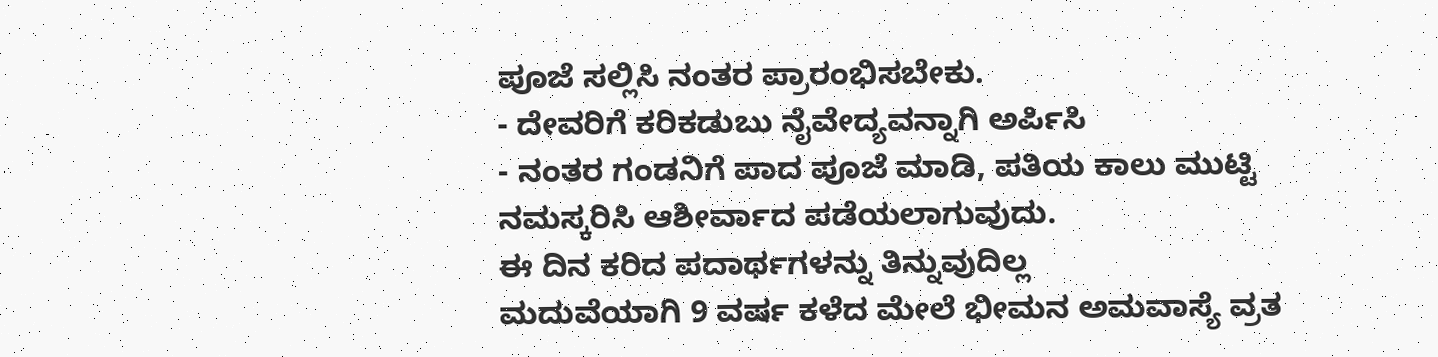ಪೂಜೆ ಸಲ್ಲಿಸಿ ನಂತರ ಪ್ರಾರಂಭಿಸಬೇಕು.
- ದೇವರಿಗೆ ಕರಿಕಡುಬು ನೈವೇದ್ಯವನ್ನಾಗಿ ಅರ್ಪಿಸಿ
- ನಂತರ ಗಂಡನಿಗೆ ಪಾದ ಪೂಜೆ ಮಾಡಿ, ಪತಿಯ ಕಾಲು ಮುಟ್ಟಿ ನಮಸ್ಕರಿಸಿ ಆಶೀರ್ವಾದ ಪಡೆಯಲಾಗುವುದು.
ಈ ದಿನ ಕರಿದ ಪದಾರ್ಥಗಳನ್ನು ತಿನ್ನುವುದಿಲ್ಲ
ಮದುವೆಯಾಗಿ 9 ವರ್ಷ ಕಳೆದ ಮೇಲೆ ಭೀಮನ ಅಮವಾಸ್ಯೆ ವ್ರತ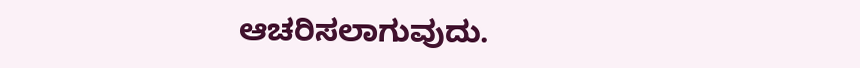ಆಚರಿಸಲಾಗುವುದು.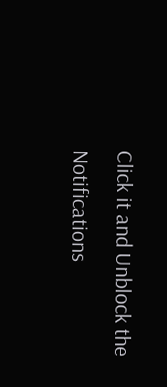Click it and Unblock the Notifications